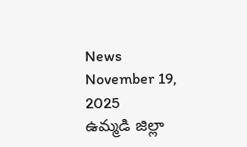News November 19, 2025
ఉమ్మడి జిల్లా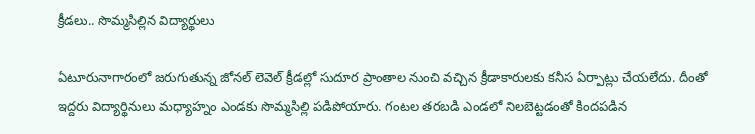క్రీడలు.. సొమ్మసిల్లిన విద్యార్థులు

ఏటూరునాగారంలో జరుగుతున్న జోనల్ లెవెల్ క్రీడల్లో సుదూర ప్రాంతాల నుంచి వచ్చిన క్రీడాకారులకు కనీస ఏర్పాట్లు చేయలేదు. దీంతో ఇద్దరు విద్యార్థినులు మధ్యాహ్నం ఎండకు సొమ్మసిల్లి పడిపోయారు. గంటల తరబడి ఎండలో నిలబెట్టడంతో కిందపడిన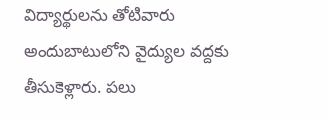విద్యార్థులను తోటివారు అందుబాటులోని వైద్యుల వద్దకు తీసుకెళ్లారు. పలు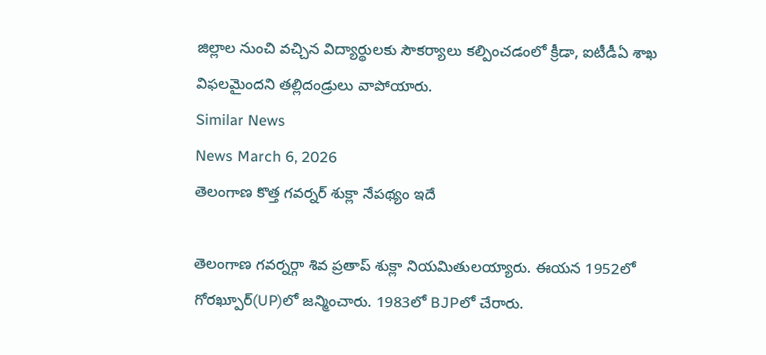జిల్లాల నుంచి వచ్చిన విద్యార్థులకు సౌకర్యాలు కల్పించడంలో క్రీడా, ఐటీడీఏ శాఖ విఫలమైందని తల్లిదండ్రులు వాపోయారు.
Similar News
News March 6, 2026
తెలంగాణ కొత్త గవర్నర్ శుక్లా నేపథ్యం ఇదే

తెలంగాణ గవర్నర్గా శివ ప్రతాప్ శుక్లా నియమితులయ్యారు. ఈయన 1952లో గోరఖ్పూర్(UP)లో జన్మించారు. 1983లో BJPలో చేరారు.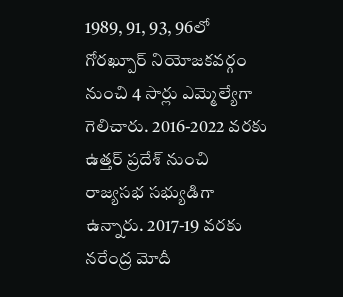1989, 91, 93, 96లో గోరఖ్పూర్ నియోజకవర్గం నుంచి 4 సార్లు ఎమ్మెల్యేగా గెలిచారు. 2016-2022 వరకు ఉత్తర్ ప్రదేశ్ నుంచి రాజ్యసభ సభ్యుడిగా ఉన్నారు. 2017-19 వరకు నరేంద్ర మోదీ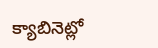క్యాబినెట్లో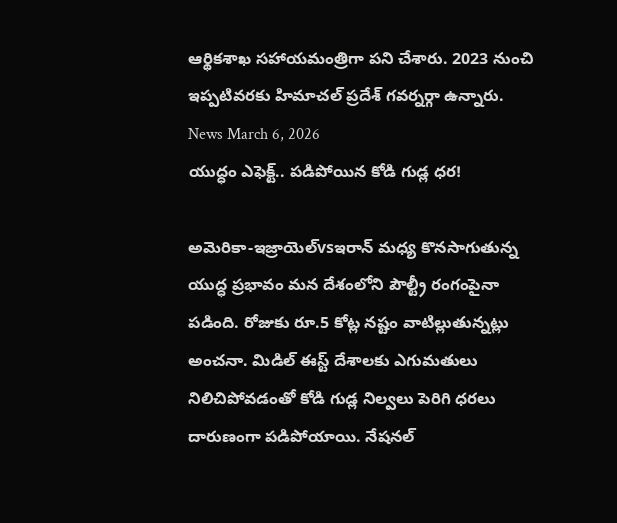ఆర్థికశాఖ సహాయమంత్రిగా పని చేశారు. 2023 నుంచి ఇప్పటివరకు హిమాచల్ ప్రదేశ్ గవర్నర్గా ఉన్నారు.
News March 6, 2026
యుద్ధం ఎఫెక్ట్.. పడిపోయిన కోడి గుడ్ల ధర!

అమెరికా-ఇజ్రాయెల్vsఇరాన్ మధ్య కొనసాగుతున్న యుద్ధ ప్రభావం మన దేశంలోని పౌల్ట్రీ రంగంపైనా పడింది. రోజుకు రూ.5 కోట్ల నష్టం వాటిల్లుతున్నట్లు అంచనా. మిడిల్ ఈస్ట్ దేశాలకు ఎగుమతులు నిలిచిపోవడంతో కోడి గుడ్ల నిల్వలు పెరిగి ధరలు దారుణంగా పడిపోయాయి. నేషనల్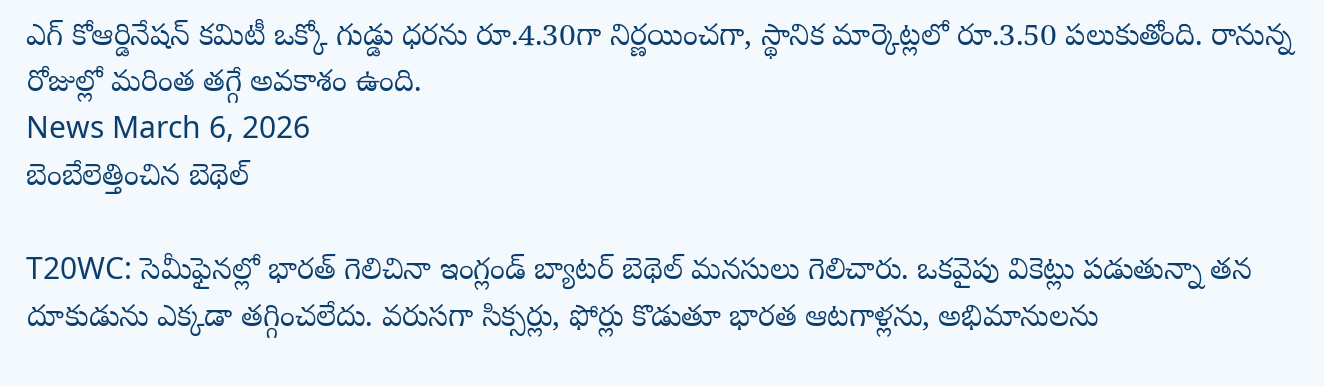ఎగ్ కోఆర్డినేషన్ కమిటీ ఒక్కో గుడ్డు ధరను రూ.4.30గా నిర్ణయించగా, స్థానిక మార్కెట్లలో రూ.3.50 పలుకుతోంది. రానున్న రోజుల్లో మరింత తగ్గే అవకాశం ఉంది.
News March 6, 2026
బెంబేలెత్తించిన బెథెల్

T20WC: సెమీఫైనల్లో భారత్ గెలిచినా ఇంగ్లండ్ బ్యాటర్ బెథెల్ మనసులు గెలిచారు. ఒకవైపు వికెట్లు పడుతున్నా తన దూకుడును ఎక్కడా తగ్గించలేదు. వరుసగా సిక్సర్లు, ఫోర్లు కొడుతూ భారత ఆటగాళ్లను, అభిమానులను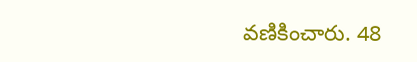వణికించారు. 48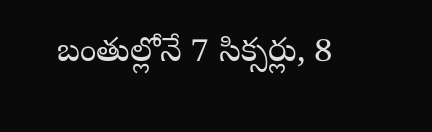బంతుల్లోనే 7 సిక్సర్లు, 8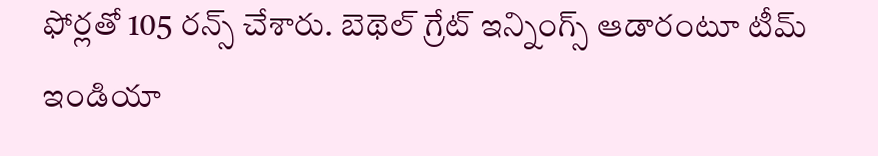ఫోర్లతో 105 రన్స్ చేశారు. బెథెల్ గ్రేట్ ఇన్నింగ్స్ ఆడారంటూ టీమ్ ఇండియా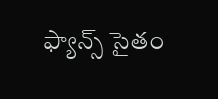ఫ్యాన్స్ సైతం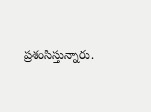ప్రశంసిస్తున్నారు.